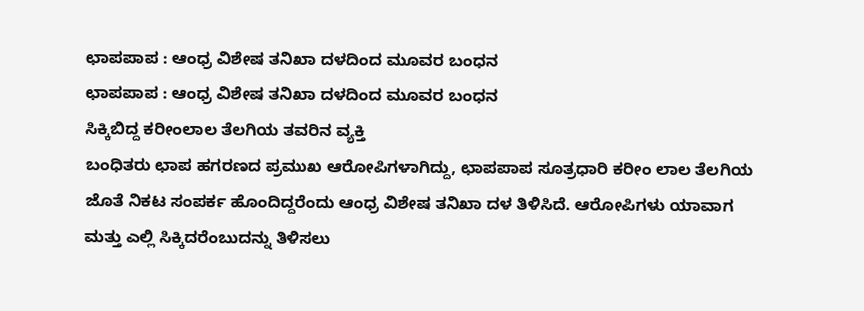ಛಾಪಪಾಪ : ಆಂಧ್ರ ವಿಶೇಷ ತನಿಖಾ ದಳದಿಂದ ಮೂವರ ಬಂಧನ
ಛಾಪಪಾಪ : ಆಂಧ್ರ ವಿಶೇಷ ತನಿಖಾ ದಳದಿಂದ ಮೂವರ ಬಂಧನ
ಸಿಕ್ಕಿಬಿದ್ದ ಕರೀಂಲಾಲ ತೆಲಗಿಯ ತವರಿನ ವ್ಯಕ್ತಿ
ಬಂಧಿತರು ಛಾಪ ಹಗರಣದ ಪ್ರಮುಖ ಆರೋಪಿಗಳಾಗಿದ್ದು, ಛಾಪಪಾಪ ಸೂತ್ರಧಾರಿ ಕರೀಂ ಲಾಲ ತೆಲಗಿಯ ಜೊತೆ ನಿಕಟ ಸಂಪರ್ಕ ಹೊಂದಿದ್ದರೆಂದು ಆಂಧ್ರ ವಿಶೇಷ ತನಿಖಾ ದಳ ತಿಳಿಸಿದೆ. ಆರೋಪಿಗಳು ಯಾವಾಗ ಮತ್ತು ಎಲ್ಲಿ ಸಿಕ್ಕಿದರೆಂಬುದನ್ನು ತಿಳಿಸಲು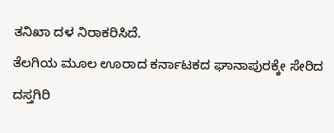ತನಿಖಾ ದಳ ನಿರಾಕರಿಸಿದೆ.
ತೆಲಗಿಯ ಮೂಲ ಊರಾದ ಕರ್ನಾಟಕದ ಘಾನಾಪುರಕ್ಕೇ ಸೇರಿದ ದಸ್ತಗಿರಿ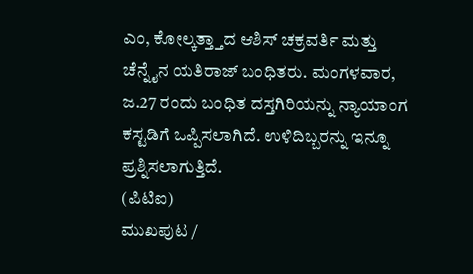ಎಂ, ಕೋಲ್ಕತ್ತ್ತಾದ ಆಶಿಸ್ ಚಕ್ರವರ್ತಿ ಮತ್ತು ಚೆನ್ನೈನ ಯತಿರಾಜ್ ಬಂಧಿತರು. ಮಂಗಳವಾರ, ಜ.27 ರಂದು ಬಂಧಿತ ದಸ್ತಗಿರಿಯನ್ನು ನ್ಯಾಯಾಂಗ ಕಸ್ಟಡಿಗೆ ಒಪ್ಪಿಸಲಾಗಿದೆ. ಉಳಿದಿಬ್ಬರನ್ನು ಇನ್ನೂ ಪ್ರಶ್ನಿಸಲಾಗುತ್ತಿದೆ.
(ಪಿಟಿಐ)
ಮುಖಪುಟ /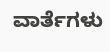ವಾರ್ತೆಗಳು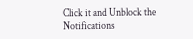Click it and Unblock the Notifications